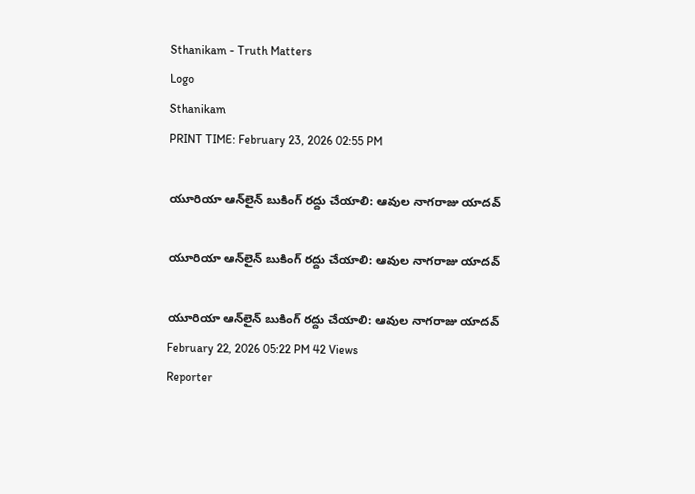Sthanikam - Truth Matters
Logo
Sthanikam
PRINT TIME: February 23, 2026 02:55 PM

యూరియా ఆన్‌లైన్ బుకింగ్ రద్దు చేయాలి: ఆవుల నాగరాజు యాదవ్

యూరియా ఆన్‌లైన్ బుకింగ్ రద్దు చేయాలి: ఆవుల నాగరాజు యాదవ్

యూరియా ఆన్‌లైన్ బుకింగ్ రద్దు చేయాలి: ఆవుల నాగరాజు యాదవ్
February 22, 2026 05:22 PM 42 Views
Reporter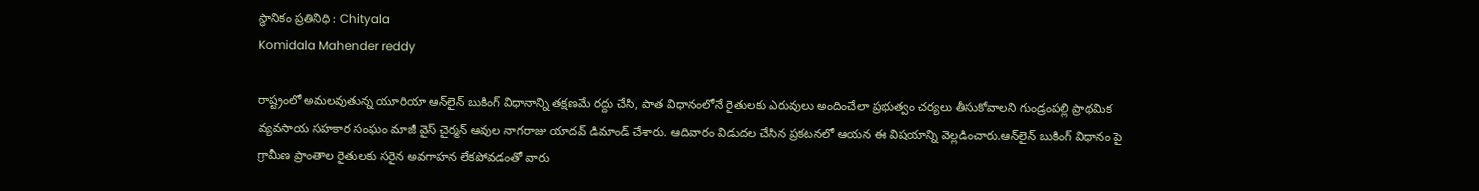స్థానికం ప్రతినిధి : Chityala
Komidala Mahender reddy

రాష్ట్రంలో అమలవుతున్న యూరియా ఆన్‌లైన్ బుకింగ్ విధానాన్ని తక్షణమే రద్దు చేసి, పాత విధానంలోనే రైతులకు ఎరువులు అందించేలా ప్రభుత్వం చర్యలు తీసుకోవాలని గుండ్రంపల్లి ప్రాథమిక వ్యవసాయ సహకార సంఘం మాజీ వైస్ చైర్మన్ ఆవుల నాగరాజు యాదవ్ డిమాండ్ చేశారు. ఆదివారం విడుదల చేసిన ప్రకటనలో ఆయన ఈ విషయాన్ని వెల్లడించారు.ఆన్‌లైన్ బుకింగ్ విధానం పై గ్రామీణ ప్రాంతాల రైతులకు సరైన అవగాహన లేకపోవడంతో వారు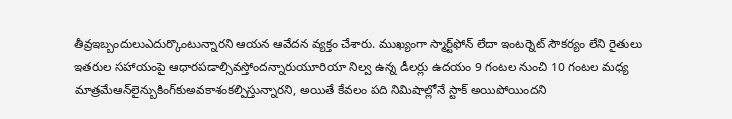తీవ్రఇబ్బందులుఎదుర్కొంటున్నారని ఆయన ఆవేదన వ్యక్తం చేశారు. ముఖ్యంగా స్మార్ట్‌ఫోన్ లేదా ఇంటర్నెట్ సౌకర్యం లేని రైతులు ఇతరుల సహాయంపై ఆధారపడాల్సివస్తోందన్నారుయూరియా నిల్వ ఉన్న డీలర్లు ఉదయం 9 గంటల నుంచి 10 గంటల మధ్య మాత్రమేఆన్‌లైన్బుకింగ్‌కుఅవకాశంకల్పిస్తున్నారని, అయితే కేవలం పది నిమిషాల్లోనే స్టాక్ అయిపోయిందని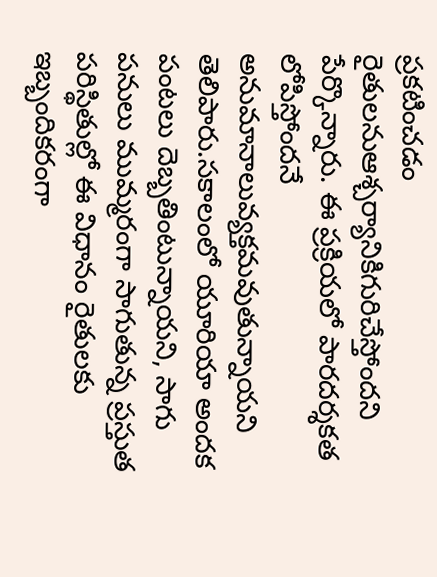ప్రకటించడం రైతులనుఆశ్చర్యానికిగురిచేస్తోందని పేర్కొన్నారు. ఈ ప్రక్రియలో పారదర్శకత లోపిస్తోందనే అనుమానాలువ్యక్తమవుతున్నాయని తెలిపారు.సకాలంలో యూరియా అందక పంటలు దెబ్బతింటున్నాయని, సాగు పనులు ముమ్మరంగా సాగుతున్న ప్రస్తుత పరిస్థితుల్లో ఈ విధానం రైతులకు ఇబ్బందికరంగా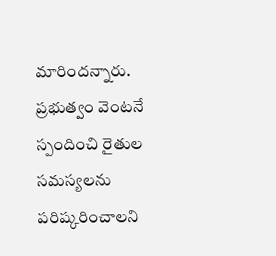మారిందన్నారు. ప్రభుత్వం వెంటనే స్పందించి రైతుల సమస్యలను పరిష్కరించాలని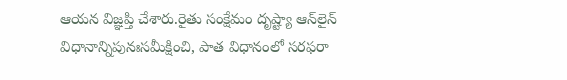ఆయన విజ్ఞప్తి చేశారు.రైతు సంక్షేమం దృష్ట్యా ఆన్‌లైన్ విధానాన్నిపునఃసమీక్షించి, పాత విధానంలో సరఫరా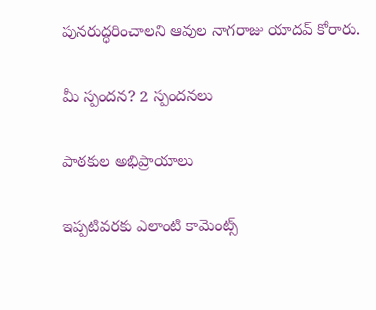పునరుద్ధరించాలని ఆవుల నాగరాజు యాదవ్ కోరారు.

మీ స్పందన? 2 స్పందనలు

పాఠకుల అభిప్రాయాలు

ఇప్పటివరకు ఎలాంటి కామెంట్స్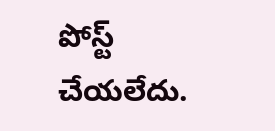పోస్ట్ చేయలేదు.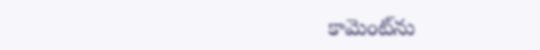కామెంట్‌ను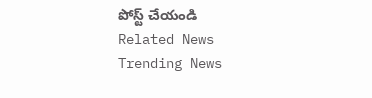పోస్ట్ చేయండి
Related News
Trending News